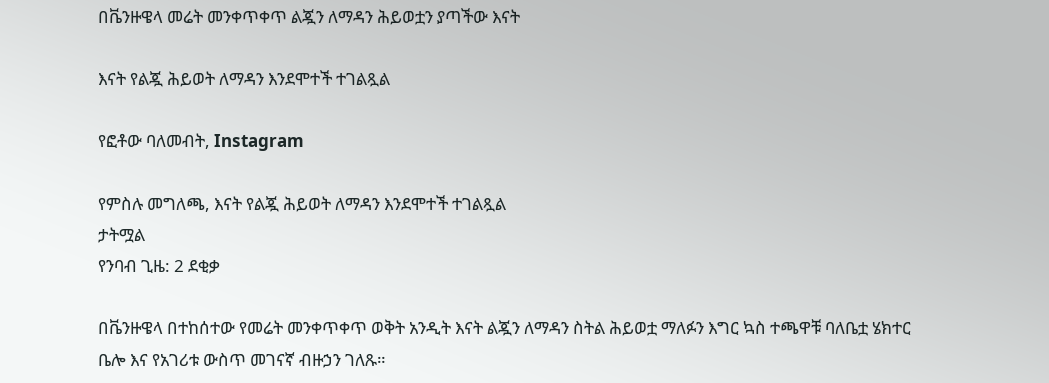በቬንዙዌላ መሬት መንቀጥቀጥ ልጇን ለማዳን ሕይወቷን ያጣችው እናት

እናት የልጇ ሕይወት ለማዳን እንደሞተች ተገልጿል

የፎቶው ባለመብት, Instagram

የምስሉ መግለጫ, እናት የልጇ ሕይወት ለማዳን እንደሞተች ተገልጿል
ታትሟል
የንባብ ጊዜ: 2 ደቂቃ

በቬንዙዌላ በተከሰተው የመሬት መንቀጥቀጥ ወቅት አንዲት እናት ልጇን ለማዳን ስትል ሕይወቷ ማለፉን እግር ኳስ ተጫዋቹ ባለቤቷ ሄክተር ቤሎ እና የአገሪቱ ውስጥ መገናኛ ብዙኃን ገለጹ።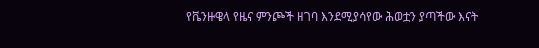የቬንዙዌላ የዜና ምንጮች ዘገባ እንደሚያሳየው ሕወቷን ያጣችው እናት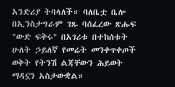አንድሪያ ትባላለች። ባለቤቷ ቤሎ በኢንስታግራም ገጹ ባሰፈረው ጽሑፍ "ውድ ፍቅሩ" በአገሪቱ በተከሰቱት ሁለት ኃይለኛ የመሬት መንቀጥቀጦች ወቅት የትንሽ ልጃቸውን ሕይወት ማዳኗን አስታውቋል።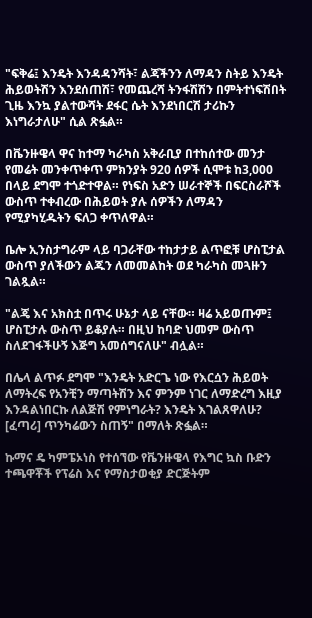"ፍቅሬ፤ እንዴት እንዳዳንሻት፣ ልጃችንን ለማዳን ስትይ እንዴት ሕይወትሽን እንደሰጠሽ፣ የመጨረሻ ትንፋሽሽን በምትተነፍሽበት ጊዜ እንኳ ያልተውሻት ደፋር ሴት እንደነበርሽ ታሪኩን እነግራታለሁ" ሲል ጽፏል።

በቬንዙዌላ ዋና ከተማ ካራካስ አቅራቢያ በተከሰተው መንታ የመሬት መንቀጥቀጥ ምክንያት 920 ሰዎች ሲሞቱ ከ3,000 በላይ ደግሞ ተጎድተዋል። የነፍስ አድን ሠራተኞች በፍርስራሾች ውስጥ ተቀብረው በሕይወት ያሉ ሰዎችን ለማዳን የሚያካሂዱትን ፍለጋ ቀጥለዋል።

ቤሎ ኢንስታግራም ላይ ባጋራቸው ተከታታይ ልጥፎቹ ሆስፒታል ውስጥ ያለችውን ልጁን ለመመልከት ወደ ካራካስ መጓዙን ገልጿል።

"ልጄ እና አክስቷ በጥሩ ሁኔታ ላይ ናቸው። ዛሬ አይወጡም፤ ሆስፒታሉ ውስጥ ይቆያሉ። በዚህ ከባድ ህመም ውስጥ ስለደገፋችሁኝ እጅግ አመሰግናለሁ" ብሏል።

በሌላ ልጥፉ ደግሞ "እንዴት አድርጌ ነው የእርሷን ሕይወት ለማትረፍ የአንቺን ማጣትሽን እና ምንም ነገር ለማድረግ እዚያ እንዳልነበርኩ ለልጅሽ የምነግራት? እንዴት እገልጸዋለሁ? [ፈጣሪ] ጥንካሬውን ስጠኝ" በማለት ጽፏል።

ኩማና ዴ ካምፔኦነስ የተሰኘው የቬንዙዌላ የእግር ኳስ ቡድን ተጫዋቾች የፕሬስ እና የማስታወቂያ ድርጅትም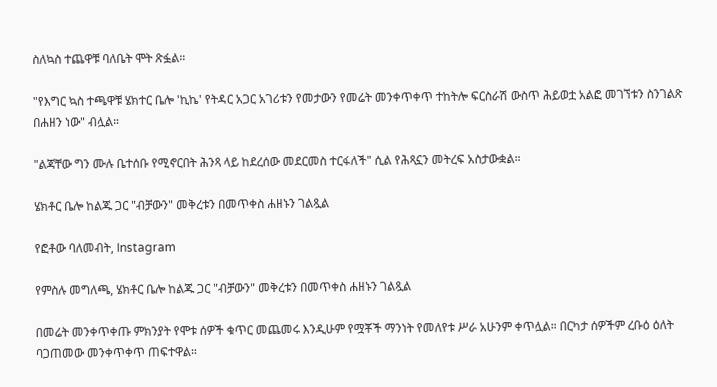ስለኳስ ተጨዋቹ ባለቤት ሞት ጽፏል።

"የእግር ኳስ ተጫዋቹ ሄክተር ቤሎ 'ኪኬ' የትዳር አጋር አገሪቱን የመታውን የመሬት መንቀጥቀጥ ተከትሎ ፍርስራሽ ውስጥ ሕይወቷ አልፎ መገኘቱን ስንገልጽ በሐዘን ነው" ብሏል።

"ልጃቸው ግን ሙሉ ቤተሰቡ የሚኖርበት ሕንጻ ላይ ከደረሰው መደርመስ ተርፋለች" ሲል የሕጻኗን መትረፍ አስታውቋል።

ሄክቶር ቤሎ ከልጁ ጋር "ብቻውን" መቅረቱን በመጥቀስ ሐዘኑን ገልጿል

የፎቶው ባለመብት, Instagram

የምስሉ መግለጫ, ሄክቶር ቤሎ ከልጁ ጋር "ብቻውን" መቅረቱን በመጥቀስ ሐዘኑን ገልጿል

በመሬት መንቀጥቀጡ ምክንያት የሞቱ ሰዎች ቁጥር መጨመሩ እንዲሁም የሟቾች ማንነት የመለየቱ ሥራ አሁንም ቀጥሏል። በርካታ ሰዎችም ረቡዕ ዕለት ባጋጠመው መንቀጥቀጥ ጠፍተዋል።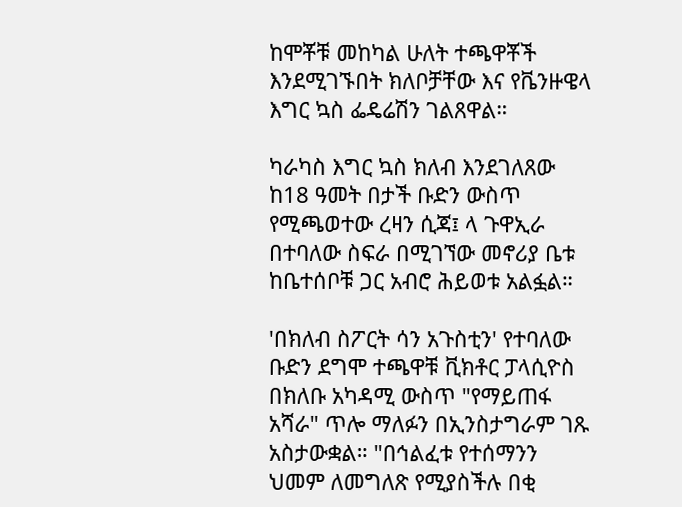ከሞቾቹ መከካል ሁለት ተጫዋቾች እንደሚገኙበት ክለቦቻቸው እና የቬንዙዌላ እግር ኳስ ፌዴሬሽን ገልጸዋል።

ካራካስ እግር ኳስ ክለብ እንደገለጸው ከ18 ዓመት በታች ቡድን ውስጥ የሚጫወተው ረዛን ሲጃ፤ ላ ጉዋኢራ በተባለው ስፍራ በሚገኘው መኖሪያ ቤቱ ከቤተሰቦቹ ጋር አብሮ ሕይወቱ አልፏል።

'በክለብ ስፖርት ሳን አጉስቲን' የተባለው ቡድን ደግሞ ተጫዋቹ ቪክቶር ፓላሲዮስ በክለቡ አካዳሚ ውስጥ "የማይጠፋ አሻራ" ጥሎ ማለፉን በኢንስታግራም ገጹ አስታውቋል። "በኅልፈቱ የተሰማንን ህመም ለመግለጽ የሚያስችሉ በቂ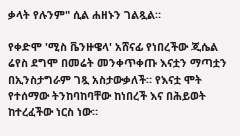ቃላት የሉንም" ሲል ሐዘኑን ገልጿል።

የቀድሞ 'ሚስ ቬንዙዌላ' አሸናፊ የነበረችው ጂሴል ሬየስ ደግሞ በመሬት መንቀጥቀጡ እናቷን ማጣቷን በኢንስታግራም ገጿ አስታውቃለች። የእናቷ ሞት የተሰማው ትንከባከባቸው ከነበረች እና በሕይወት ከተረፈችው ነርስ ነው።